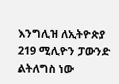እንግሊዝ ለኢትዮጵያ 219 ሚሊዮን ፓውንድ ልትለግስ ነው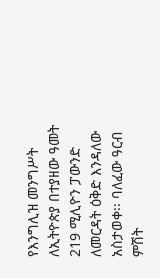የእንግሊዝ መንግሥት ለኢትዮጵያ በተያዘው ዓመት 219 ሚሊዮን ፓውንድ ለመርዳት ዕቅድ እንዳለው አስታወቀ፡፡ ባለፈው ዓርብ ምሽት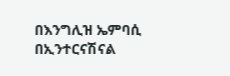በእንግሊዝ ኤምባሲ በኢንተርናሽናል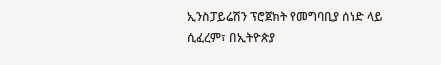ኢንስፓይሬሽን ፕሮጀክት የመግባቢያ ሰነድ ላይ ሲፈረም፣ በኢትዮጵያ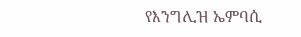የእንግሊዝ ኤምባሲ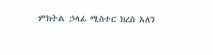ምክትል ኃላፊ ሚስተር ክረስ አለን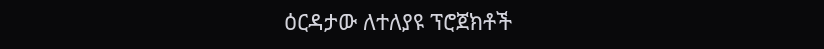ዕርዳታው ለተለያዩ ፕሮጀክቶች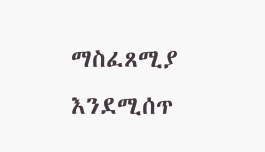ማስፈጸሚያ እንደሚሰጥ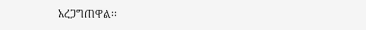አረጋግጠዋል፡፡